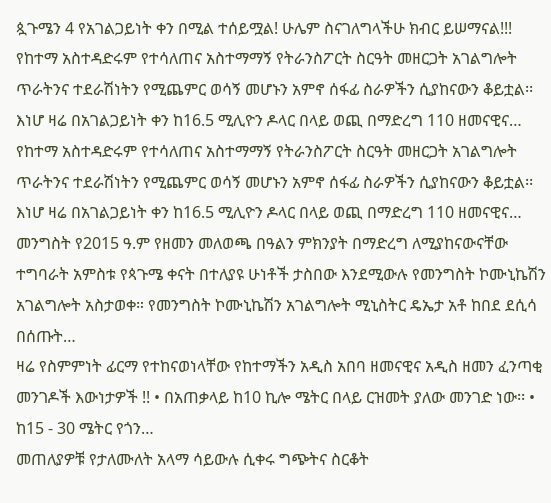ጷጉሜን 4 የአገልጋይነት ቀን በሚል ተሰይሟል! ሁሌም ስናገለግላችሁ ክብር ይሠማናል!!!
የከተማ አስተዳድሩም የተሳለጠና አስተማማኝ የትራንስፖርት ስርዓት መዘርጋት አገልግሎት ጥራትንና ተደራሽነትን የሚጨምር ወሳኝ መሆኑን አምኖ ሰፋፊ ስራዎችን ሲያከናውን ቆይቷል፡፡ እነሆ ዛሬ በአገልጋይነት ቀን ከ16.5 ሚሊዮን ዶላር በላይ ወጪ በማድረግ 110 ዘመናዊና…
የከተማ አስተዳድሩም የተሳለጠና አስተማማኝ የትራንስፖርት ስርዓት መዘርጋት አገልግሎት ጥራትንና ተደራሽነትን የሚጨምር ወሳኝ መሆኑን አምኖ ሰፋፊ ስራዎችን ሲያከናውን ቆይቷል፡፡ እነሆ ዛሬ በአገልጋይነት ቀን ከ16.5 ሚሊዮን ዶላር በላይ ወጪ በማድረግ 110 ዘመናዊና…
መንግስት የ2015 ዓ.ም የዘመን መለወጫ በዓልን ምክንያት በማድረግ ለሚያከናውናቸው ተግባራት አምስቱ የጳጉሜ ቀናት በተለያዩ ሁነቶች ታስበው እንደሚውሉ የመንግስት ኮሙኒኬሽን አገልግሎት አስታወቀ። የመንግስት ኮሙኒኬሽን አገልግሎት ሚኒስትር ዴኤታ አቶ ከበደ ደሲሳ በሰጡት…
ዛሬ የስምምነት ፊርማ የተከናወነላቸው የከተማችን አዲስ አበባ ዘመናዊና አዲስ ዘመን ፈንጣቂ መንገዶች እውነታዎች !! • በአጠቃላይ ከ10 ኪሎ ሜትር በላይ ርዝመት ያለው መንገድ ነው፡፡ • ከ15 - 30 ሜትር የጎን…
መጠለያዎቹ የታለሙለት አላማ ሳይውሉ ሲቀሩ ግጭትና ስርቆት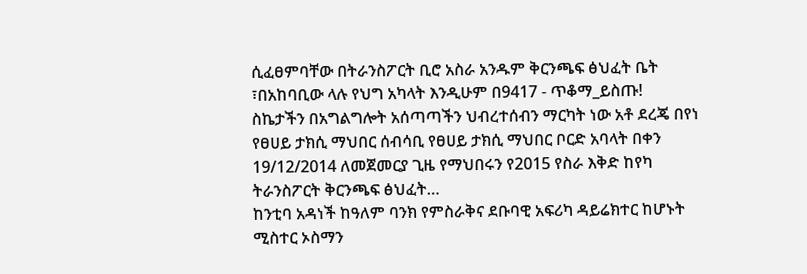ሲፈፀምባቸው በትራንስፖርት ቢሮ አስራ አንዱም ቅርንጫፍ ፅህፈት ቤት ፣በአከባቢው ላሉ የህግ አካላት እንዲሁም በ9417 - ጥቆማ_ይስጡ!
ስኬታችን በአግልግሎት አሰጣጣችን ህብረተሰብን ማርካት ነው አቶ ደረጄ በየነ የፀሀይ ታክሲ ማህበር ሰብሳቢ የፀሀይ ታክሲ ማህበር ቦርድ አባላት በቀን 19/12/2014 ለመጀመርያ ጊዜ የማህበሩን የ2015 የስራ እቅድ ከየካ ትራንስፖርት ቅርንጫፍ ፅህፈት…
ከንቲባ አዳነች ከዓለም ባንክ የምስራቅና ደቡባዊ አፍሪካ ዳይሬክተር ከሆኑት ሚስተር ኦስማን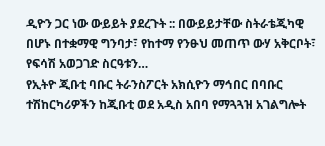ዲዮን ጋር ነው ውይይት ያደረጉት :: በውይይታቸው ስትራቴጂካዊ በሆኑ በተቋማዊ ግንባታ፣ የከተማ የንፁህ መጠጥ ውሃ አቅርቦት፣ የፍሳሽ አወጋገድ ስርዓቱን…
የኢትዮ ጂቡቲ ባቡር ትራንስፖርት አክሲዮን ማኅበር በባቡር ተሽከርካሪዎችን ከጂቡቲ ወደ አዲስ አበባ የማጓጓዝ አገልግሎት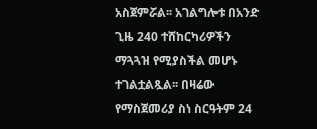አስጀምሯል፡፡ አገልግሎቱ በአንድ ጊዜ 240 ተሸከርካሪዎችን ማጓጓዝ የሚያስችል መሆኑ ተገልቷልጿል፡፡ በዛሬው የማስጀመሪያ ስነ ስርዓትም 24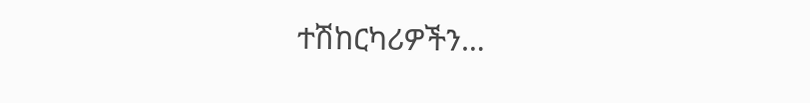ተሽከርካሪዎችን…